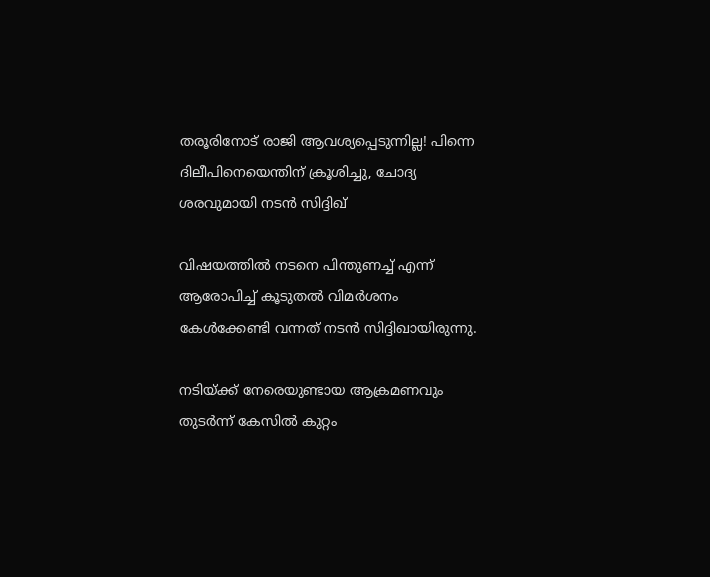തരൂരിനോട് രാജി ആവശ്യപ്പെടുന്നില്ല! പിന്നെ ദിലീപിനെയെന്തിന് ക്രൂശിച്ചു, ചോദ്യ ശരവുമായി നടൻ സിദ്ദിഖ്

വിഷയത്തിൽ നടനെ പിന്തുണച്ച് എന്ന് ആരോപിച്ച് കൂടുതൽ വിമർശനം കേൾക്കേണ്ടി വന്നത് നടൻ സിദ്ദിഖായിരുന്നു.

നടിയ്ക്ക് നേരെയുണ്ടായ ആക്രമണവും തുടർന്ന് കേസിൽ കുറ്റം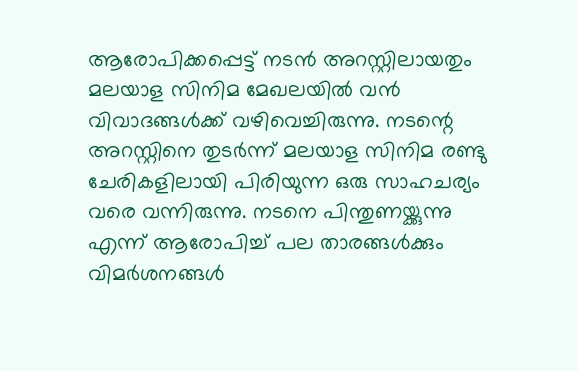ആരോപിക്കപ്പെട്ട് നടൻ അറസ്റ്റിലായതും മലയാള സിനിമ മേഖലയിൽ വൻ വിവാദങ്ങൾക്ക് വഴിവെച്ചിരുന്നു. നടന്റെ അറസ്റ്റിനെ തുടർന്ന് മലയാള സിനിമ രണ്ടു ചേരികളിലായി പിരിയുന്ന ഒരു സാഹചര്യം വരെ വന്നിരുന്നു. നടനെ പിന്തുണയ്ക്കുന്നു എന്ന് ആരോപിച്ച് പല താരങ്ങൾക്കും വിമർശനങ്ങൾ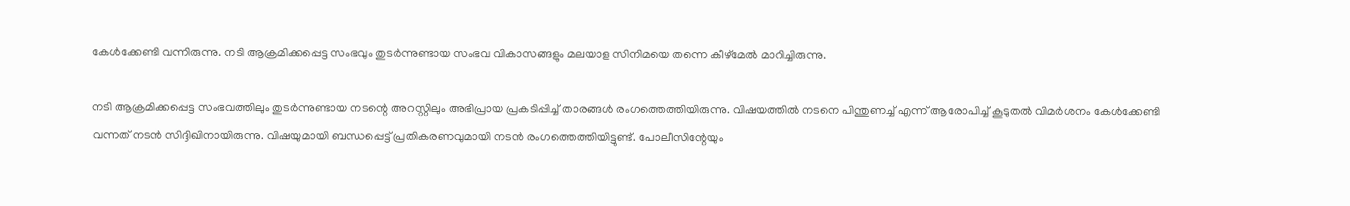കേൾക്കേണ്ടി വന്നിരുന്നു. നടി ആക്രമിക്കപ്പെട്ട സംഭവും തുടർന്നുണ്ടായ സംഭവ വികാസങ്ങളും മലയാള സിനിമയെ തന്നെ കീഴ്മേൽ മാറിച്ചിരുന്നു.

നടി ആക്രമിക്കപ്പെട്ട സംഭവത്തിലും തുടർന്നുണ്ടായ നടന്റെ അറസ്റ്റിലും അഭിപ്രായ പ്രകടിപ്പിച്ച് താരങ്ങൾ രംഗത്തെത്തിയിരുന്നു. വിഷയത്തിൽ നടനെ പിന്തുണച്ച് എന്ന് ആരോപിച്ച് കൂടുതൽ വിമർശനം കേൾക്കേണ്ടി വന്നത് നടൻ സിദ്ദിഖിനായിരുന്നു. വിഷയുമായി ബന്ധപ്പെട്ട് പ്രതികരണവുമായി നടൻ രംഗത്തെത്തിയിട്ടുണ്ട്. പോലീസിന്റേയും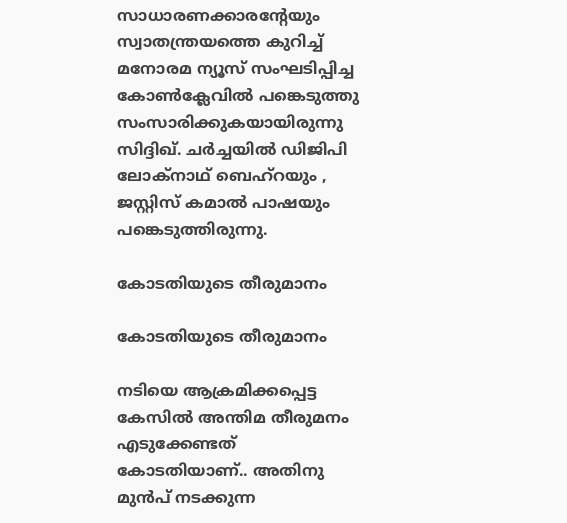സാധാരണക്കാരന്റേയും സ്വാതന്ത്രയത്തെ കുറിച്ച് മനോരമ ന്യൂസ് സംഘടിപ്പിച്ച കോൺക്ലേവിൽ പങ്കെടുത്തു സംസാരിക്കുകയായിരുന്നു സിദ്ദിഖ്. ചർച്ചയിൽ ഡിജിപി ലോക്നാഥ് ബെഹ്റയും , ജസ്റ്റിസ് കമാൽ പാഷയും പങ്കെടുത്തിരുന്നു.

കോടതിയുടെ തീരുമാനം

കോടതിയുടെ തീരുമാനം

നടിയെ ആക്രമിക്കപ്പെട്ട കേസിൽ അന്തിമ തീരുമനം എടുക്കേണ്ടത് കോടതിയാണ്.. അതിനു മുൻപ് നടക്കുന്ന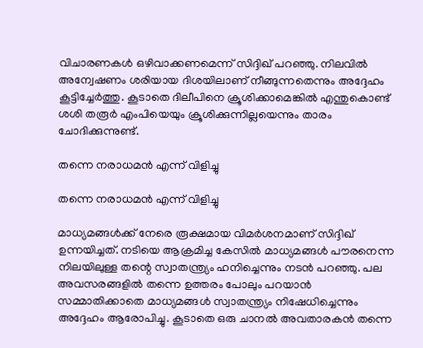വിചാരണകൾ ഒഴിവാക്കണമെന്ന് സിദ്ദിഖ് പറഞ്ഞു. നിലവിൽ അന്വേഷണം ശരിയായ ദിശയിലാണ് നീങ്ങുന്നതെന്നും അദ്ദേഹം കൂട്ടിച്ചേർത്തു. കൂടാതെ ദിലീപിനെ ക്രൂശിക്കാമെങ്കില്‍ എന്തുകൊണ്ട് ശശി തരൂര്‍ എംപിയെയും ക്രൂശിക്കുന്നില്ലയെന്നും താരം ചോദിക്കുന്നുണ്ട്.

തന്നെ നരാധമൻ എന്ന് വിളിച്ചു

തന്നെ നരാധമൻ എന്ന് വിളിച്ചു

മാധ്യമങ്ങൾക്ക് നേരെ രൂക്ഷമായ വിമർശനമാണ് സിദ്ദിഖ് ഉന്നയിച്ചത്. നടിയെ ആക്രമിച്ച കേസിൽ മാധ്യമങ്ങൾ പൗരനെന്ന നിലയിലുള്ള തന്റെ സ്വാതന്ത്ര്യം ഹനിച്ചെന്നും നടൻ പറഞ്ഞു. പല അവസരങ്ങളിൽ തന്നെ ഉത്തരം പോലും പറയാൻ സമ്മാതിക്കാതെ മാധ്യമങ്ങൾ സ്വാതന്ത്ര്യം നിഷേധിച്ചെന്നും അദ്ദേഹം ആരോപിച്ചു. കൂടാതെ ഒരു ചാനൽ അവതാരകൻ തന്നെ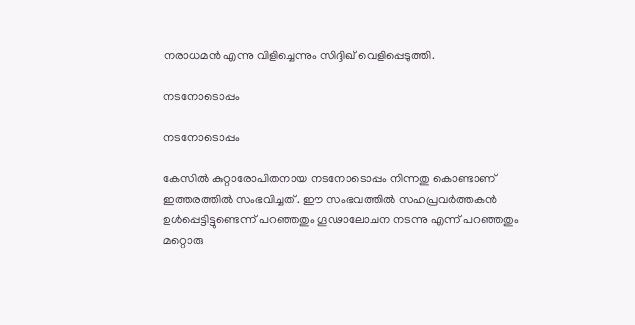നരാധമൻ എന്നു വിളിച്ചെന്നും സിദ്ദിഖ് വെളിപ്പെടുത്തി.

നടനോടൊപ്പം

നടനോടൊപ്പം

കേസിൽ കുറ്റാരോപിതനായ നടനോടൊപ്പം നിന്നതു കൊണ്ടാണ് ഇത്തരത്തിൽ സംഭവിച്ചത് . ഈ സംഭവത്തിൽ സഹപ്രവർത്തകൻ ഉൾപ്പെട്ടിട്ടുണ്ടെന്ന് പറഞ്ഞതും ഗൂഢാലോചന നടന്നു എന്ന് പറഞ്ഞതും മറ്റൊരു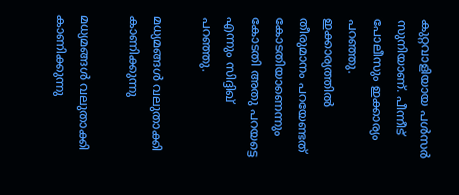കുറ്റവാളിയായ പൾസർ സുനിയാണ്. പീന്നീട് പോലീസും ഇക്കാര്യം പറഞ്ഞു. ഇക്കാര്യത്തിൽ തീരുമാനം പറയേണ്ടത് കോടതിയാണെന്നും കോടതി അതു പറയട്ടെ എന്നും സിദ്ദിഖ് പറഞ്ഞു.

മധ്യമങ്ങൾ വലുതാക്കി കാണിക്കുന്നു

മധ്യമങ്ങൾ വലുതാക്കി കാണിക്കുന്നു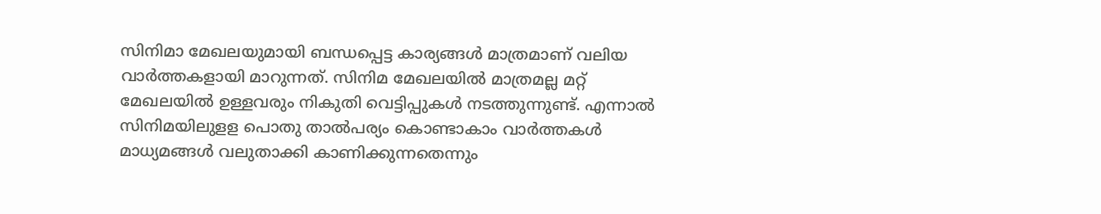സിനിമാ മേഖലയുമായി ബന്ധപ്പെട്ട കാര്യങ്ങൾ മാത്രമാണ് വലിയ വാർത്തകളായി മാറുന്നത്. സിനിമ മേഖലയിൽ മാത്രമല്ല മറ്റ് മേഖലയിൽ ഉള്ളവരും നികുതി വെട്ടിപ്പുകൾ നടത്തുന്നുണ്ട്. എന്നാൽ സിനിമയിലുളള പൊതു താൽപര്യം കൊണ്ടാകാം വാർത്തകൾ മാധ്യമങ്ങൾ വലുതാക്കി കാണിക്കുന്നതെന്നും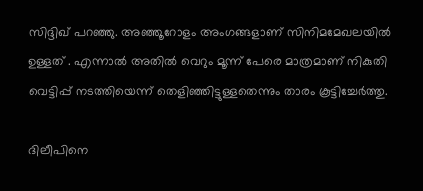സിദ്ദിഖ് പറഞ്ഞു. അഞ്ഞൂറോളം അംഗങ്ങളാണ് സിനിമമേഖലയിൽ ഉള്ളത് . എന്നാൽ അതിൽ വെറും മൂന്ന് പേരെ മാത്രമാണ് നികുതി വെട്ടിപ്പ് നടത്തിയെന്ന് തെളിഞ്ഞിട്ടുള്ളതെന്നും താരം കൂട്ടിച്ചേർത്തു.

ദിലീപിനെ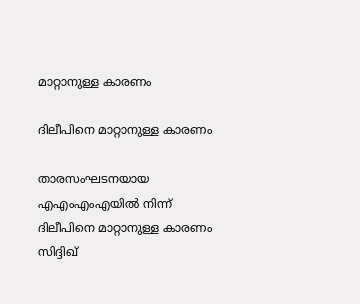മാറ്റാനുള്ള കാരണം

ദിലീപിനെ മാറ്റാനുള്ള കാരണം

താരസംഘടനയായ എഎംഎംഎയിൽ നിന്ന് ദിലീപിനെ മാറ്റാനുള്ള കാരണം സിദ്ദിഖ്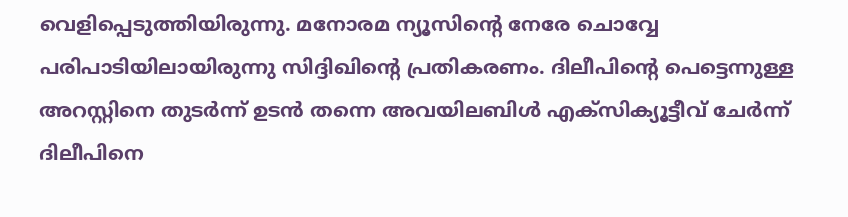വെളിപ്പെടുത്തിയിരുന്നു. മനോരമ ന്യൂസിന്റെ നേരേ ചൊവ്വേ പരിപാടിയിലായിരുന്നു സിദ്ദിഖിന്റെ പ്രതികരണം. ദിലീപിന്റെ പെട്ടെന്നുള്ള അറസ്റ്റിനെ തുടർന്ന് ഉടൻ തന്നെ അവയിലബിൾ എക്സിക്യൂട്ടീവ് ചേർന്ന് ദിലീപിനെ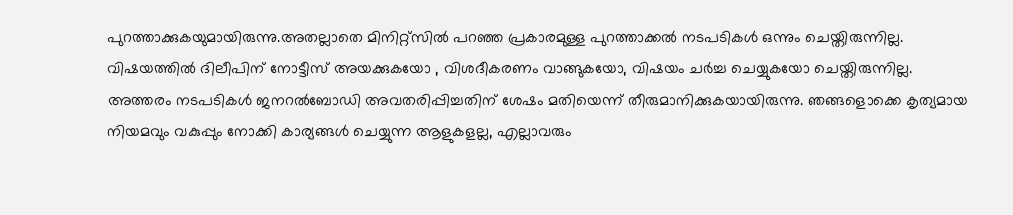പുറത്താക്കുകയുമായിരുന്നു.അതല്ലാതെ മിനിറ്റ്സിൽ പറഞ്ഞ പ്രകാരമുള്ള പുറത്താക്കൽ നടപടികൾ ഒന്നും ചെയ്തിരുന്നില്ല. വിഷയത്തിൽ ദിലീപിന് നോട്ടീസ് അയക്കുകയോ , വിശദീകരണം വാങ്ങുകയോ, വിഷയം ചർച്ച ചെയ്യുകയോ ചെയ്തിരുന്നില്ല. അത്തരം നടപടികൾ ജനറൽബോഡി അവതരിപ്പിച്ചതിന് ശേഷം മതിയെന്ന് തീരുമാനിക്കുകയായിരുന്നു. ഞങ്ങളൊക്കെ കൃത്യമായ നിയമവും വകുപ്പും നോക്കി കാര്യങ്ങൾ ചെയ്യുന്ന ആളുകളല്ല, എല്ലാവരും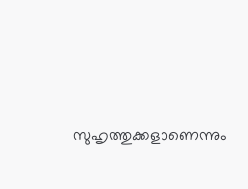സുഹൃത്തുക്കളാണെന്നും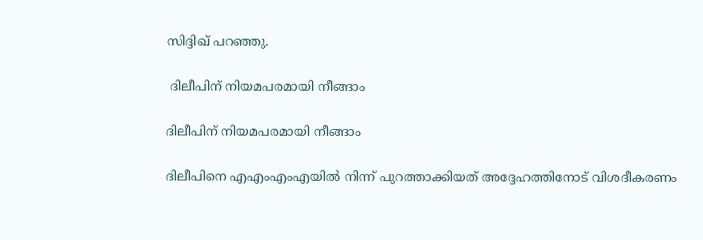സിദ്ദിഖ് പറ‍ഞ്ഞു.

 ദിലീപിന് നിയമപരമായി നീങ്ങാം

ദിലീപിന് നിയമപരമായി നീങ്ങാം

ദിലീപിനെ എഎംഎംഎയിൽ നിന്ന് പുറത്താക്കിയത് അദ്ദേഹത്തിനോട് വിശദീകരണം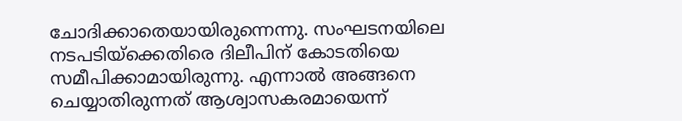ചോദിക്കാതെയായിരുന്നെന്നു. സംഘടനയിലെ നടപടിയ്ക്കെതിരെ ദിലീപിന് കോടതിയെ സമീപിക്കാമായിരുന്നു. എന്നാൽ അങ്ങനെ ചെയ്യാതിരുന്നത് ആശ്വാസകരമായെന്ന്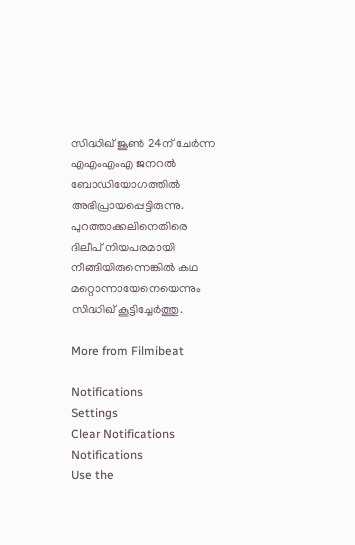സിദ്ധിഖ് ജൂൺ 24ന് ചേർന്ന എഎംഎംഎ ജനറൽ ബോഡിയോഗത്തിൽ അഭിപ്രായപ്പെട്ടിരുന്നു. പുറത്താക്കലിനെതിരെ ദിലീപ് നിയപരമായി നീങ്ങിയിരുന്നെങ്കിൽ കഥ മറ്റൊന്നായേനെയെന്നും സിദ്ധിഖ് കൂട്ടിച്ചേർത്തു.

More from Filmibeat

Notifications
Settings
Clear Notifications
Notifications
Use the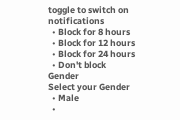toggle to switch on notifications
  • Block for 8 hours
  • Block for 12 hours
  • Block for 24 hours
  • Don't block
Gender
Select your Gender
  • Male
  •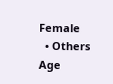Female
  • Others
Age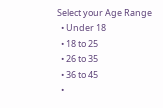Select your Age Range
  • Under 18
  • 18 to 25
  • 26 to 35
  • 36 to 45
  •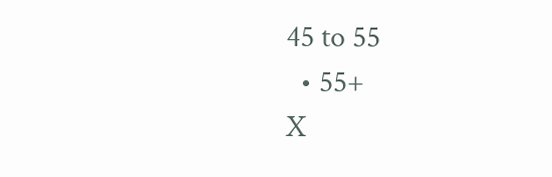45 to 55
  • 55+
X